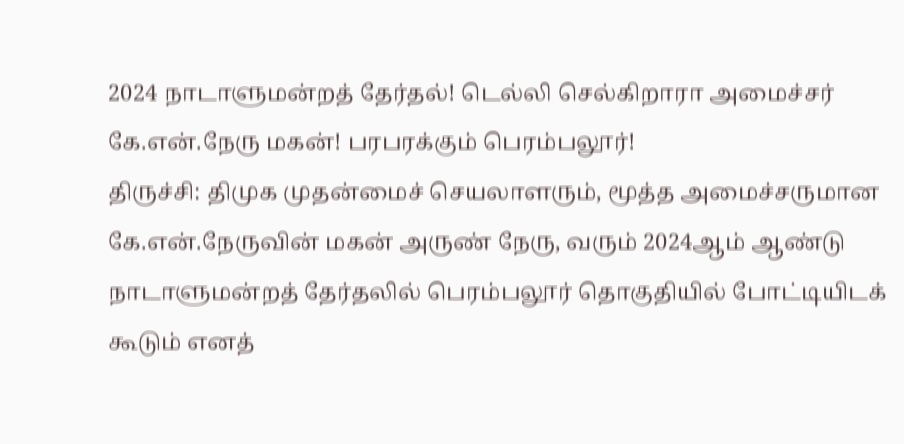2024 நாடாளுமன்றத் தேர்தல்! டெல்லி செல்கிறாரா அமைச்சர் கே.என்.நேரு மகன்! பரபரக்கும் பெரம்பலூர்!
திருச்சி: திமுக முதன்மைச் செயலாளரும், மூத்த அமைச்சருமான கே.என்.நேருவின் மகன் அருண் நேரு, வரும் 2024ஆம் ஆண்டு நாடாளுமன்றத் தேர்தலில் பெரம்பலூர் தொகுதியில் போட்டியிடக் கூடும் எனத்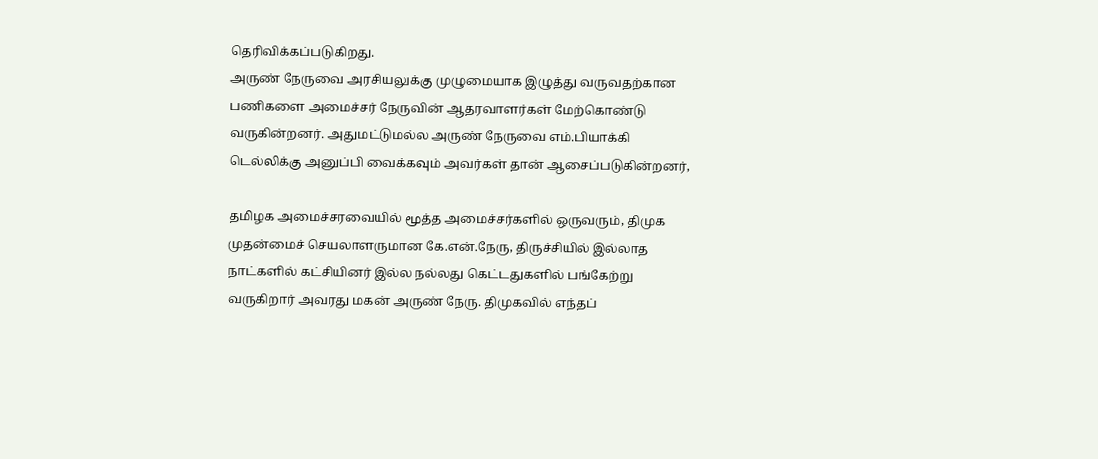தெரிவிக்கப்படுகிறது.
அருண் நேருவை அரசியலுக்கு முழுமையாக இழுத்து வருவதற்கான பணிகளை அமைச்சர் நேருவின் ஆதரவாளர்கள் மேற்கொண்டு வருகின்றனர். அதுமட்டுமல்ல அருண் நேருவை எம்.பியாக்கி டெல்லிக்கு அனுப்பி வைக்கவும் அவர்கள் தான் ஆசைப்படுகின்றனர்,

தமிழக அமைச்சரவையில் மூத்த அமைச்சர்களில் ஒருவரும், திமுக முதன்மைச் செயலாளருமான கே.என்.நேரு, திருச்சியில் இல்லாத நாட்களில் கட்சியினர் இல்ல நல்லது கெட்டதுகளில் பங்கேற்று வருகிறார் அவரது மகன் அருண் நேரு. திமுகவில் எந்தப்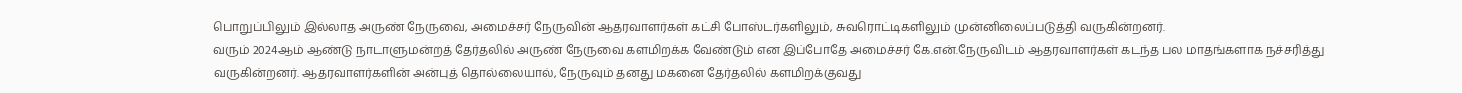பொறுப்பிலும் இல்லாத அருண் நேருவை, அமைச்சர் நேருவின் ஆதரவாளர்கள் கட்சி போஸ்டர்களிலும், சுவரொட்டிகளிலும் முன்னிலைப்படுத்தி வருகின்றனர்.
வரும் 2024ஆம் ஆண்டு நாடாளுமன்றத் தேர்தலில் அருண் நேருவை களமிறக்க வேண்டும் என இப்போதே அமைச்சர் கே.என்.நேருவிடம் ஆதரவாளர்கள் கடந்த பல மாதங்களாக நச்சரித்து வருகின்றனர். ஆதரவாளர்களின் அன்புத் தொல்லையால், நேருவும் தனது மகனை தேர்தலில் களமிறக்குவது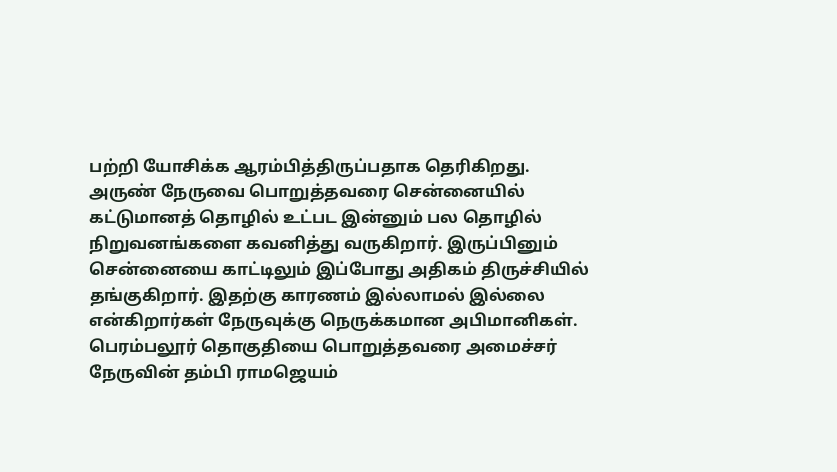பற்றி யோசிக்க ஆரம்பித்திருப்பதாக தெரிகிறது.
அருண் நேருவை பொறுத்தவரை சென்னையில் கட்டுமானத் தொழில் உட்பட இன்னும் பல தொழில் நிறுவனங்களை கவனித்து வருகிறார். இருப்பினும் சென்னையை காட்டிலும் இப்போது அதிகம் திருச்சியில் தங்குகிறார். இதற்கு காரணம் இல்லாமல் இல்லை என்கிறார்கள் நேருவுக்கு நெருக்கமான அபிமானிகள்.
பெரம்பலூர் தொகுதியை பொறுத்தவரை அமைச்சர் நேருவின் தம்பி ராமஜெயம்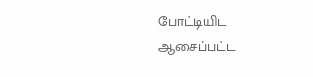போட்டியிட ஆசைப்பட்ட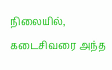நிலையில், கடைசிவரை அந்த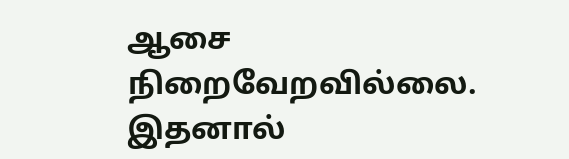ஆசை நிறைவேறவில்லை. இதனால்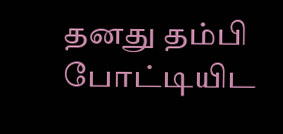தனது தம்பி போட்டியிட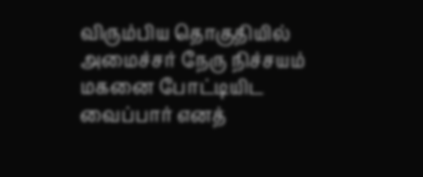விரும்பிய தொகுதியில் அமைச்சர் நேரு நிச்சயம் மகனை போட்டியிட வைப்பார் எனத்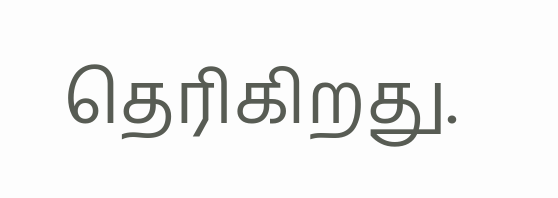தெரிகிறது.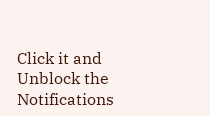Click it and Unblock the Notifications